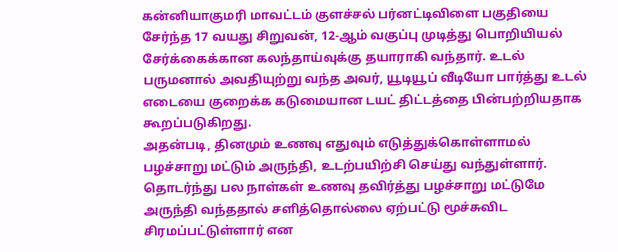கன்னியாகுமரி மாவட்டம் குளச்சல் பர்னட்டிவிளை பகுதியை சேர்ந்த 17 வயது சிறுவன், 12-ஆம் வகுப்பு முடித்து பொறியியல் சேர்க்கைக்கான கலந்தாய்வுக்கு தயாராகி வந்தார். உடல் பருமனால் அவதியுற்று வந்த அவர், யூடியூப் வீடியோ பார்த்து உடல் எடையை குறைக்க கடுமையான டயட் திட்டத்தை பின்பற்றியதாக கூறப்படுகிறது.
அதன்படி, தினமும் உணவு எதுவும் எடுத்துக்கொள்ளாமல் பழச்சாறு மட்டும் அருந்தி, உடற்பயிற்சி செய்து வந்துள்ளார். தொடர்ந்து பல நாள்கள் உணவு தவிர்த்து பழச்சாறு மட்டுமே அருந்தி வந்ததால் சளித்தொல்லை ஏற்பட்டு மூச்சுவிட சிரமப்பட்டுள்ளார் என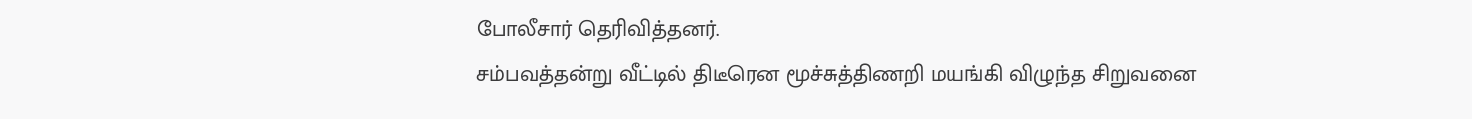போலீசார் தெரிவித்தனர்.
சம்பவத்தன்று வீட்டில் திடீரென மூச்சுத்திணறி மயங்கி விழுந்த சிறுவனை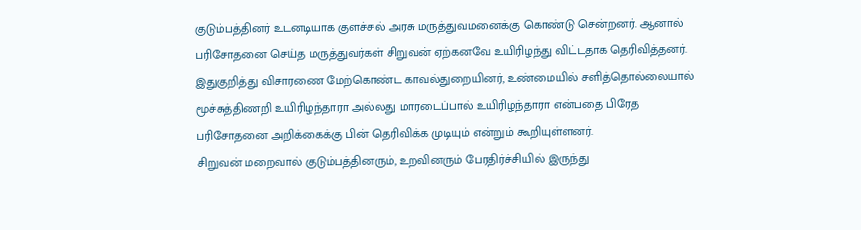குடும்பத்தினர் உடனடியாக குளச்சல் அரசு மருத்துவமனைக்கு கொண்டு சென்றனர். ஆனால் பரிசோதனை செய்த மருத்துவர்கள் சிறுவன் ஏற்கனவே உயிரிழந்து விட்டதாக தெரிவித்தனர்.
இதுகுறித்து விசாரணை மேற்கொண்ட காவல்துறையினர், உண்மையில் சளித்தொல்லையால் மூச்சுத்திணறி உயிரிழந்தாரா அல்லது மாரடைப்பால் உயிரிழந்தாரா என்பதை பிரேத பரிசோதனை அறிக்கைக்கு பின் தெரிவிக்க முடியும் என்றும் கூறியுள்ளனர்.
சிறுவன் மறைவால் குடும்பத்தினரும், உறவினரும் பேரதிர்ச்சியில் இருந்து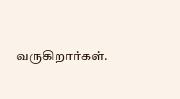வருகிறார்கள்.